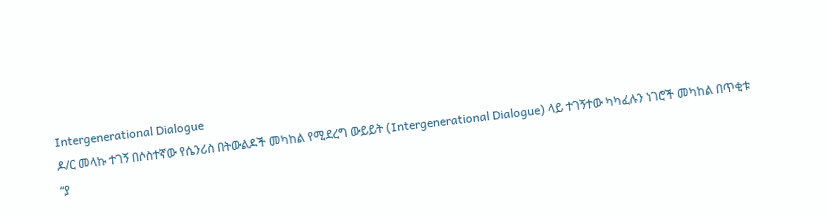Intergenerational Dialogue
ዶ/ር መላኩ ተገኝ በሶስተኛው የሴንሪስ በትውልዶች መካከል የሚደረግ ውይይት (Intergenerational Dialogue) ላይ ተገኝተው ካካፈሉን ነገሮች መካከል በጥቂቱ
“ያ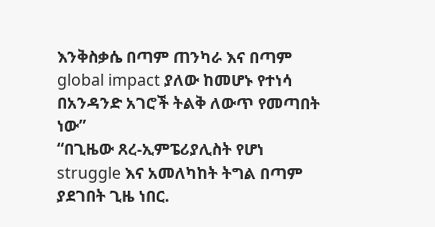እንቅስቃሴ በጣም ጠንካራ እና በጣም global impact ያለው ከመሆኑ የተነሳ በአንዳንድ አገሮች ትልቅ ለውጥ የመጣበት ነው”
“በጊዜው ጸረ-ኢምፔሪያሊስት የሆነ struggle እና አመለካከት ትግል በጣም ያደገበት ጊዜ ነበር.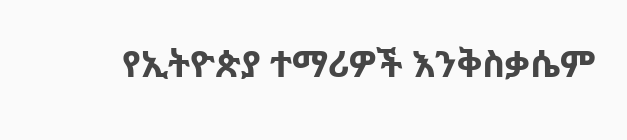የኢትዮጵያ ተማሪዎች እንቅስቃሴም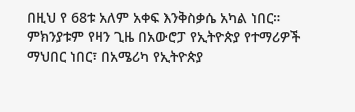በዚህ የ 68ቱ አለም አቀፍ እንቅስቃሴ አካል ነበር። ምክንያቱም የዛን ጊዜ በአውሮፓ የኢትዮጵያ የተማሪዎች ማህበር ነበር፣ በአሜሪካ የኢትዮጵያ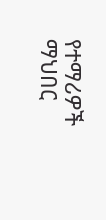የተማሪዎች ማህበር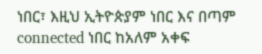ነበር፣ እዚህ ኢትዮጵያም ነበር እና በጣም connected ነበር ከአለም አቀፍ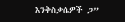እንቅስቃሴዎች ጋ”